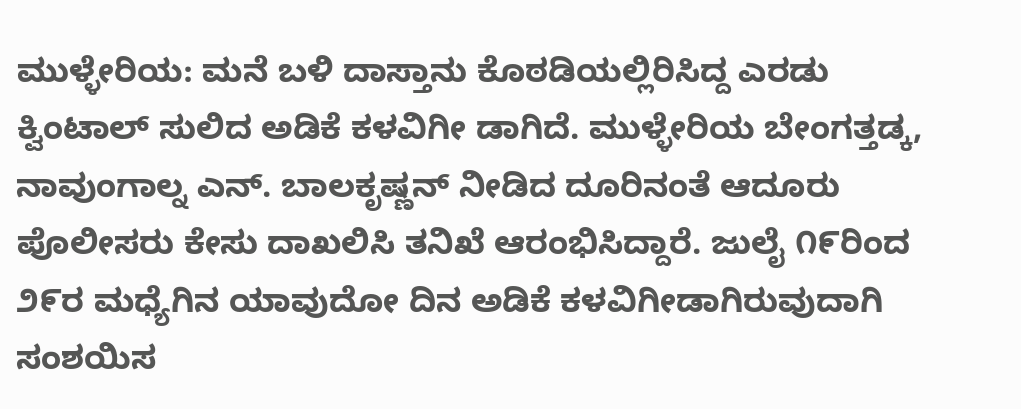ಮುಳ್ಳೇರಿಯ: ಮನೆ ಬಳಿ ದಾಸ್ತಾನು ಕೊಠಡಿಯಲ್ಲಿರಿಸಿದ್ದ ಎರಡು ಕ್ವಿಂಟಾಲ್ ಸುಲಿದ ಅಡಿಕೆ ಕಳವಿಗೀ ಡಾಗಿದೆ. ಮುಳ್ಳೇರಿಯ ಬೇಂಗತ್ತಡ್ಕ, ನಾವುಂಗಾಲ್ನ ಎನ್. ಬಾಲಕೃಷ್ಣನ್ ನೀಡಿದ ದೂರಿನಂತೆ ಆದೂರು ಪೊಲೀಸರು ಕೇಸು ದಾಖಲಿಸಿ ತನಿಖೆ ಆರಂಭಿಸಿದ್ದಾರೆ. ಜುಲೈ ೧೯ರಿಂದ ೨೯ರ ಮಧ್ಯೆಗಿನ ಯಾವುದೋ ದಿನ ಅಡಿಕೆ ಕಳವಿಗೀಡಾಗಿರುವುದಾಗಿ ಸಂಶಯಿಸ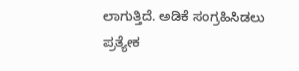ಲಾಗುತ್ತಿದೆ. ಅಡಿಕೆ ಸಂಗ್ರಹಿಸಿಡಲು ಪ್ರತ್ಯೇಕ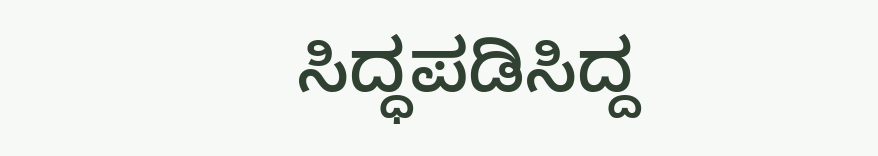ಸಿದ್ಧಪಡಿಸಿದ್ದ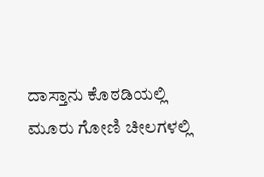ದಾಸ್ತಾನು ಕೊಠಡಿಯಲ್ಲಿ ಮೂರು ಗೋಣಿ ಚೀಲಗಳಲ್ಲಿ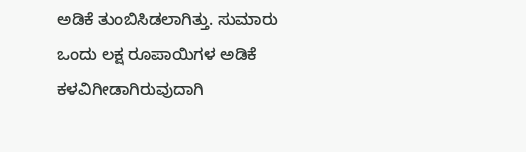ಅಡಿಕೆ ತುಂಬಿಸಿಡಲಾಗಿತ್ತು. ಸುಮಾರು ಒಂದು ಲಕ್ಷ ರೂಪಾಯಿಗಳ ಅಡಿಕೆ ಕಳವಿಗೀಡಾಗಿರುವುದಾಗಿ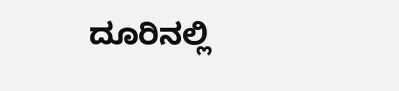ದೂರಿನಲ್ಲಿ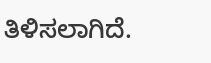ತಿಳಿಸಲಾಗಿದೆ.